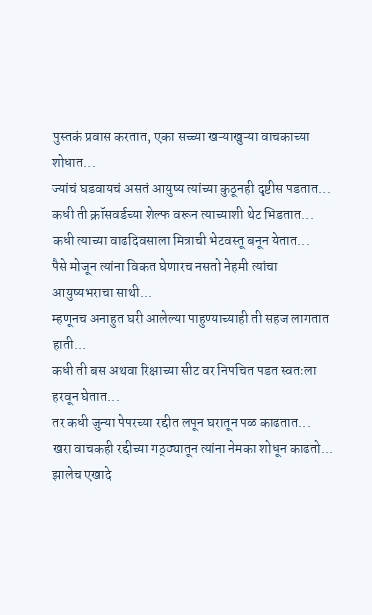पुस्तकं प्रवास करतात, एका सच्च्या खऱ्याखुऱ्या वाचकाच्या शोधात...
ज्यांचं घडवायचं असतं आयुष्य त्यांच्या कुठूनही दृष्टीस पडतात...
कधी ती क्रॉसवर्डच्या शेल्फ वरून त्याच्याशी थेट भिडतात...
कधी त्याच्या वाढदिवसाला मित्राची भेटवस्तू बनून येतात...
पैसे मोजून त्यांना विकत घेणारच नसतो नेहमी त्यांचा आयुष्यभराचा साथी...
म्हणूनच अनाहुत घरी आलेल्या पाहुण्याच्याही ती सहज लागतात हाती...
कधी ती बस अथवा रिक्षाच्या सीट वर निपचित पडत स्वतःला हरवून घेतात...
तर कधी जुन्या पेपरच्या रद्दीत लपून घरातून पळ काढतात...
खरा वाचकही रद्दीच्या गठ्ठ्यातून त्यांना नेमका शोधून काढतो...
झालेच एखादे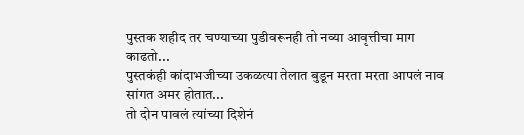पुस्तक शहीद तर चण्याच्या पुडीवरूनही तो नव्या आवृत्तीचा माग काढतो...
पुस्तकंही कांदाभजीच्या उकळत्या तेलात बुडून मरता मरता आपलं नाव सांगत अमर होतात...
तो दोन पावलं त्यांच्या दिशेनं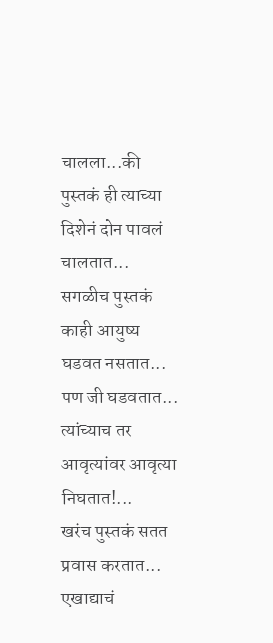चालला...की पुस्तकं ही त्याच्या दिशेनं दोन पावलं चालतात...
सगळीच पुस्तकं काही आयुष्य घडवत नसतात...
पण जी घडवतात...
त्यांच्याच तर आवृत्यांवर आवृत्या निघतात!...
खरंच पुस्तकं सतत प्रवास करतात...
एखाद्याचं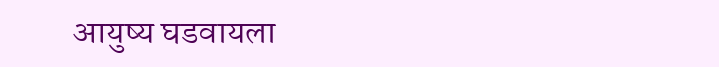आयुष्य घडवायला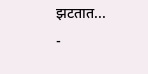झटतात...
-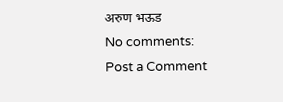अरुण भऊड
No comments:
Post a Comment